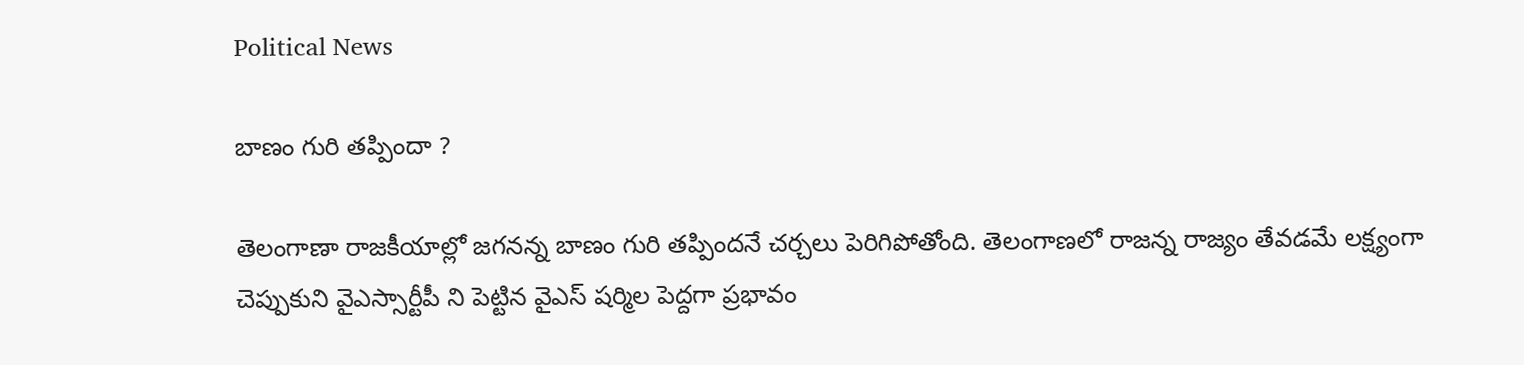Political News

బాణం గురి తప్పిందా ?

తెలంగాణా రాజకీయాల్లో జగనన్న బాణం గురి తప్పిందనే చర్చలు పెరిగిపోతోంది. తెలంగాణలో రాజన్న రాజ్యం తేవడమే లక్ష్యంగా చెప్పుకుని వైఎస్సార్టీపీ ని పెట్టిన వైఎస్ షర్మిల పెద్దగా ప్రభావం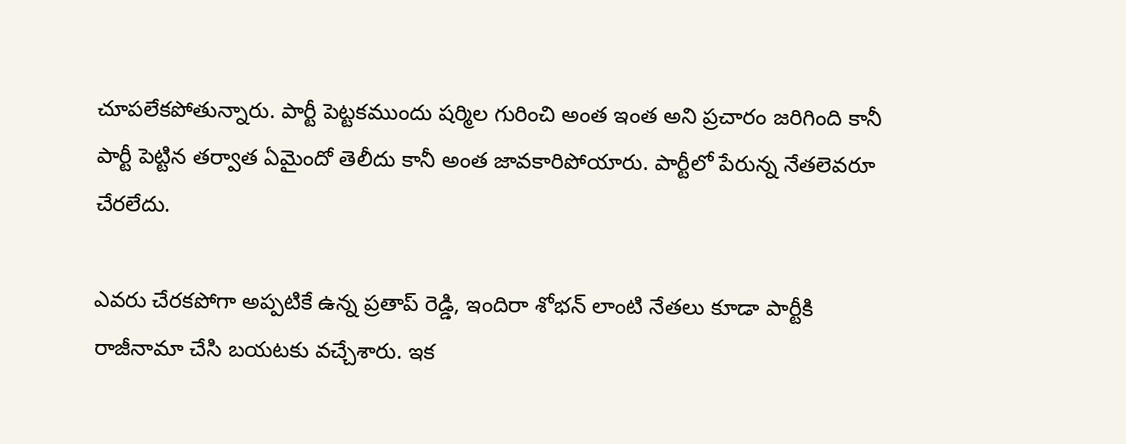చూపలేకపోతున్నారు. పార్టీ పెట్టకముందు షర్మిల గురించి అంత ఇంత అని ప్రచారం జరిగింది కానీ పార్టీ పెట్టిన తర్వాత ఏమైందో తెలీదు కానీ అంత జావకారిపోయారు. పార్టీలో పేరున్న నేతలెవరూ చేరలేదు.

ఎవరు చేరకపోగా అప్పటికే ఉన్న ప్రతాప్ రెడ్డి, ఇందిరా శోభన్ లాంటి నేతలు కూడా పార్టీకి రాజీనామా చేసి బయటకు వచ్చేశారు. ఇక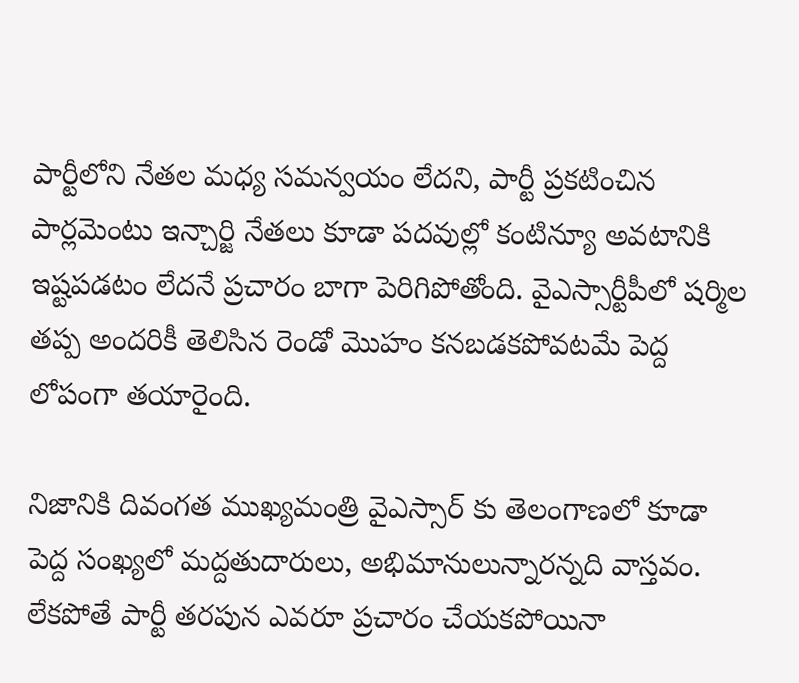పార్టీలోని నేతల మధ్య సమన్వయం లేదని, పార్టీ ప్రకటించిన పార్లమెంటు ఇన్చార్జి నేతలు కూడా పదవుల్లో కంటిన్యూ అవటానికి ఇష్టపడటం లేదనే ప్రచారం బాగా పెరిగిపోతోంది. వైఎస్సార్టీపీలో షర్మిల తప్ప అందరికీ తెలిసిన రెండో మొహం కనబడకపోవటమే పెద్ద లోపంగా తయారైంది.

నిజానికి దివంగత ముఖ్యమంత్రి వైఎస్సార్ కు తెలంగాణలో కూడా పెద్ద సంఖ్యలో మద్దతుదారులు, అభిమానులున్నారన్నది వాస్తవం. లేకపోతే పార్టీ తరపున ఎవరూ ప్రచారం చేయకపోయినా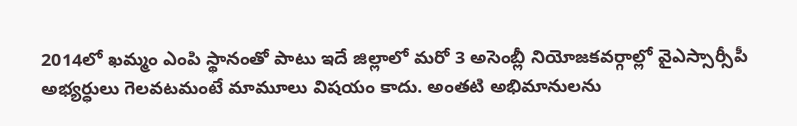2014లో ఖమ్మం ఎంపి స్థానంతో పాటు ఇదే జిల్లాలో మరో 3 అసెంబ్లీ నియోజకవర్గాల్లో వైఎస్సార్సీపీ అభ్యర్ధులు గెలవటమంటే మామూలు విషయం కాదు. అంతటి అభిమానులను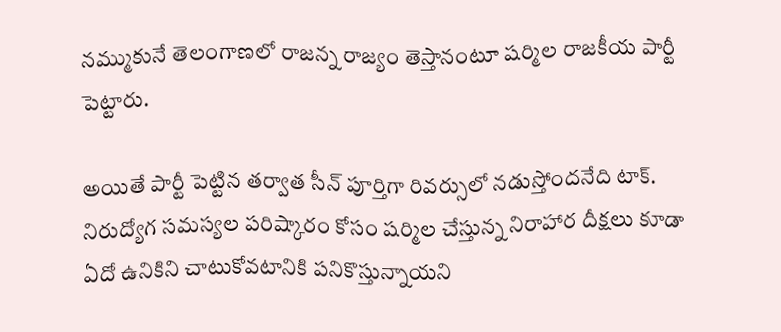నమ్ముకునే తెలంగాణలో రాజన్న రాజ్యం తెస్తానంటూ షర్మిల రాజకీయ పార్టీ పెట్టారు.

అయితే పార్టీ పెట్టిన తర్వాత సీన్ పూర్తిగా రివర్సులో నడుస్తోందనేది టాక్. నిరుద్యోగ సమస్యల పరిష్కారం కోసం షర్మిల చేస్తున్న నిరాహార దీక్షలు కూడా ఏదో ఉనికిని చాటుకోవటానికి పనికొస్తున్నాయని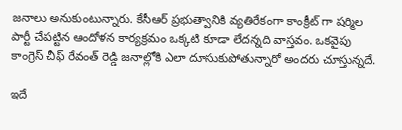జనాలు అనుకుంటున్నారు. కేసీఆర్ ప్రభుత్వానికి వ్యతిరేకంగా కాంక్రీట్ గా షర్మిల పార్టీ చేపట్టిన ఆందోళన కార్యక్రమం ఒక్కటి కూడా లేదన్నది వాస్తవం. ఒకవైపు కాంగ్రెస్ చీఫ్ రేవంత్ రెడ్డి జనాల్లోకి ఎలా దూసుకుపోతున్నారో అందరు చూస్తున్నదే.

ఇదే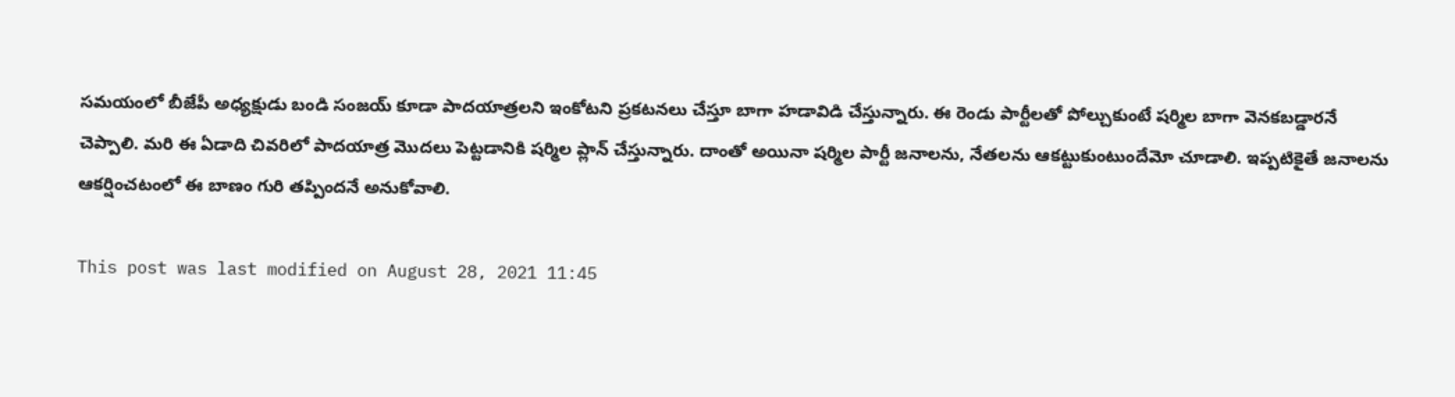సమయంలో బీజేపీ అధ్యక్షుడు బండి సంజయ్ కూడా పాదయాత్రలని ఇంకోటని ప్రకటనలు చేస్తూ బాగా హడావిడి చేస్తున్నారు. ఈ రెండు పార్టీలతో పోల్చుకుంటే షర్మిల బాగా వెనకబడ్డారనే చెప్పాలి. మరి ఈ ఏడాది చివరిలో పాదయాత్ర మొదలు పెట్టడానికి షర్మిల ప్లాన్ చేస్తున్నారు. దాంతో అయినా షర్మిల పార్టీ జనాలను, నేతలను ఆకట్టుకుంటుందేమో చూడాలి. ఇప్పటికైతే జనాలను ఆకర్షించటంలో ఈ బాణం గురి తప్పిందనే అనుకోవాలి.

This post was last modified on August 28, 2021 11:45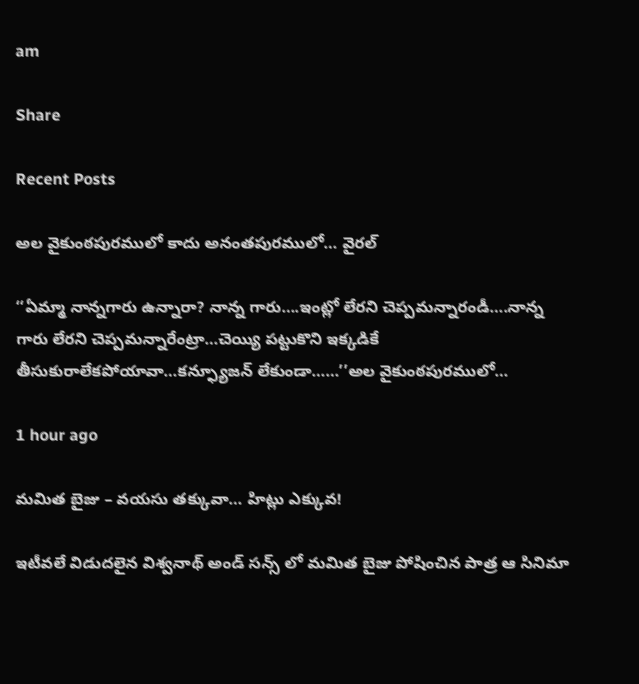am

Share

Recent Posts

అల వైకుంఠపురములో కాదు అనంతపురములో… వైరల్

‘‘ఏమ్మా నాన్నగారు ఉన్నారా? నాన్న గారు….ఇంట్లో లేరని చెప్పమన్నారండీ….నాన్న గారు లేరని చెప్పమన్నారేంట్రా…చెయ్యి పట్టుకొని ఇక్కడికే తీసుకురాలేకపోయావా…కన్ఫ్యూజన్ లేకుండా……’’అల వైకుంఠపురములో…

1 hour ago

మమిత బైజు – వయసు తక్కువా… హిట్లు ఎక్కువ!

ఇటీవలే విడుదలైన విశ్వనాథ్ అండ్ సన్స్ లో మమిత బైజు పోషించిన పాత్ర ఆ సినిమా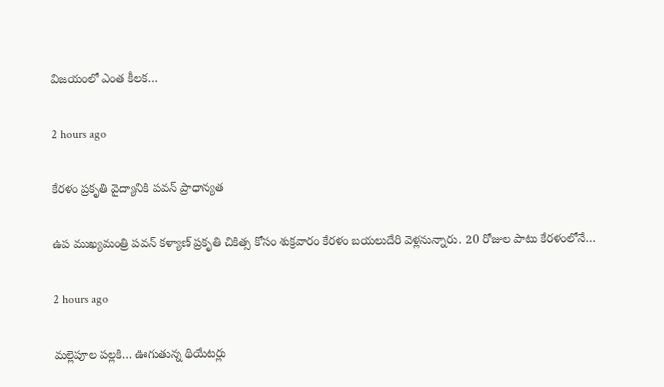విజయంలో ఎంత కీలక…

2 hours ago

కేరళం ప్రకృతి వైద్యానికి పవన్ ప్రాధాన్యత

ఉప ముఖ్యమంత్రి పవన్ కళ్యాణ్ ప్రకృతి చికిత్స కోసం శుక్రవారం కేరళం బయలుదేరి వెళ్లనున్నారు. 20 రోజుల పాటు కేరళంలోనే…

2 hours ago

మల్లెపూల పల్లకి… ఊగుతున్న థియేటర్లు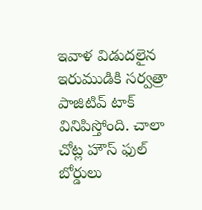ఇవాళ విడుదలైన ఇరుముడికి సర్వత్రా పాజిటివ్ టాక్ వినిపిస్తోంది. చాలా చోట్ల హౌస్ ఫుల్ బోర్డులు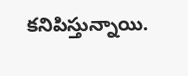కనిపిస్తున్నాయి.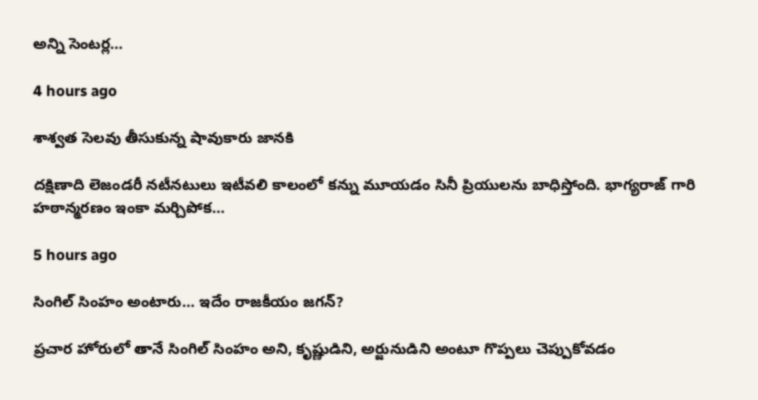అన్ని సెంటర్ల…

4 hours ago

శాశ్వత సెలవు తీసుకున్న షావుకారు జానకి

దక్షిణాది లెజండరీ నటీనటులు ఇటీవలి కాలంలో కన్ను మూయడం సినీ ప్రియులను బాధిస్తోంది. భాగ్యరాజ్ గారి హఠాన్మరణం ఇంకా మర్చిపోక…

5 hours ago

సింగిల్ సింహం అంటారు… ఇదేం రాజకీయం జగన్?

ప్రచార హోరులో తానే సింగిల్ సింహం అని, కృష్ణుడిని, అర్జునుడిని అంటూ గొప్పలు చెప్పుకోవడం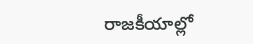రాజకీయాల్లో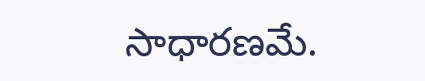సాధారణమే.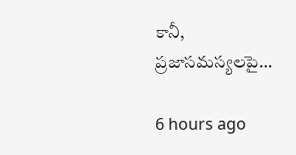కానీ, ప్రజాసమస్యలపై…

6 hours ago